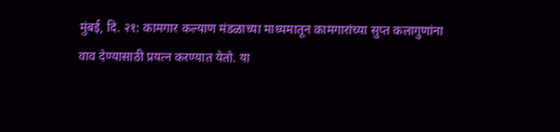मुंबई, दि. २१: कामगार कल्याण मंडळाच्या माध्यमातून कामगारांच्या सुप्त कलागुणांना वाव देण्यासाठी प्रयत्न करण्यात येतो. या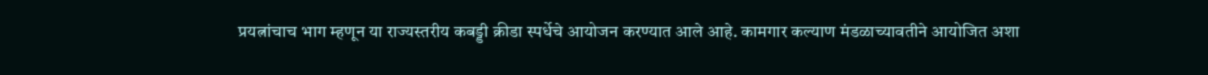प्रयत्नांचाच भाग म्हणून या राज्यस्तरीय कबड्डी क्रीडा स्पर्धेचे आयोजन करण्यात आले आहे. कामगार कल्याण मंडळाच्यावतीने आयोजित अशा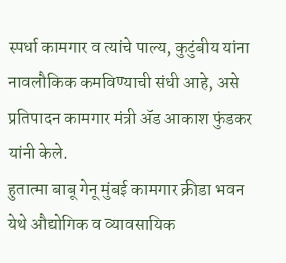स्पर्धा कामगार व त्यांचे पाल्य, कुटुंबीय यांना नावलौकिक कमविण्याची संधी आहे, असे प्रतिपादन कामगार मंत्री ॲड आकाश फुंडकर यांनी केले.
हुतात्मा बाबू गेनू मुंबई कामगार क्रीडा भवन येथे औद्योगिक व व्यावसायिक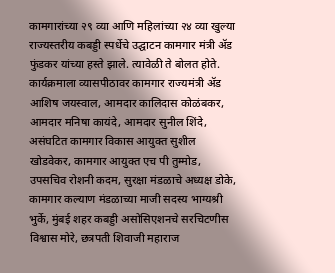कामगारांच्या २९ व्या आणि महिलांच्या २४ व्या खुल्या राज्यस्तरीय कबड्डी स्पर्धेचे उद्घाटन कामगार मंत्री ॲड फुंडकर यांच्या हस्ते झाले. त्यावेळी ते बोलत होते.
कार्यक्रमाला व्यासपीठावर कामगार राज्यमंत्री ॲड आशिष जयस्वाल, आमदार कालिदास कोळंबकर, आमदार मनिषा कायंदे, आमदार सुनील शिंदे, असंघटित कामगार विकास आयुक्त सुशील खोडवेकर, कामगार आयुक्त एच पी तुम्मोड, उपसचिव रोशनी कदम, सुरक्षा मंडळाचे अध्यक्ष डोके, कामगार कल्याण मंडळाच्या माजी सदस्य भाग्यश्री भुर्के, मुंबई शहर कबड्डी असोसिएशनचे सरचिटणीस विश्वास मोरे, छत्रपती शिवाजी महाराज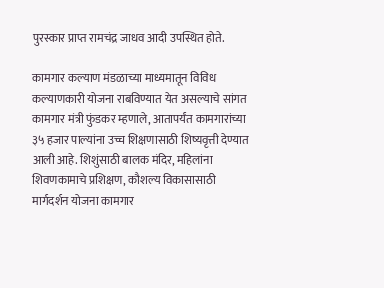पुरस्कार प्राप्त रामचंद्र जाधव आदी उपस्थित होते.

कामगार कल्याण मंडळाच्या माध्यमातून विविध कल्याणकारी योजना राबविण्यात येत असल्याचे सांगत कामगार मंत्री फुंडकर म्हणाले, आतापर्यंत कामगारांच्या ३५ हजार पाल्यांना उच्च शिक्षणासाठी शिष्यवृत्ती देण्यात आली आहे. शिशुंसाठी बालक मंदिर, महिलांना शिवणकामाचे प्रशिक्षण, कौशल्य विकासासाठी मार्गदर्शन योजना कामगार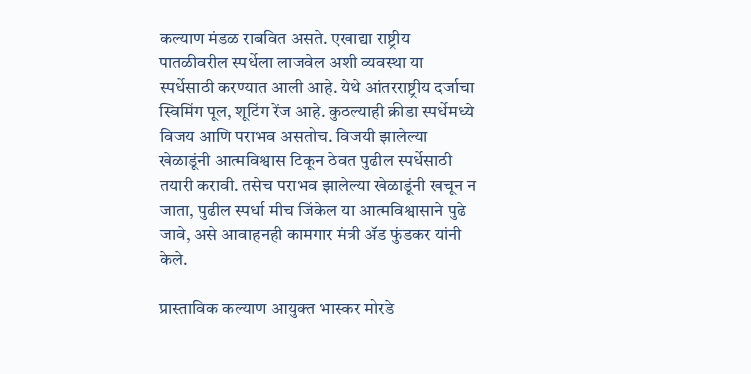कल्याण मंडळ राबवित असते. एखाद्या राष्ट्रीय पातळीवरील स्पर्धेला लाजवेल अशी व्यवस्था या स्पर्धेसाठी करण्यात आली आहे. येथे आंतरराष्ट्रीय दर्जाचा स्विमिंग पूल, शूटिंग रेंज आहे. कुठल्याही क्रीडा स्पर्धेमध्ये विजय आणि पराभव असतोच. विजयी झालेल्या खेळाडूंनी आत्मविश्वास टिकून ठेवत पुढील स्पर्धेसाठी तयारी करावी. तसेच पराभव झालेल्या खेळाडूंनी खचून न जाता, पुढील स्पर्धा मीच जिंकेल या आत्मविश्वासाने पुढे जावे, असे आवाहनही कामगार मंत्री ॲड फुंडकर यांनी केले.

प्रास्ताविक कल्याण आयुक्त भास्कर मोरडे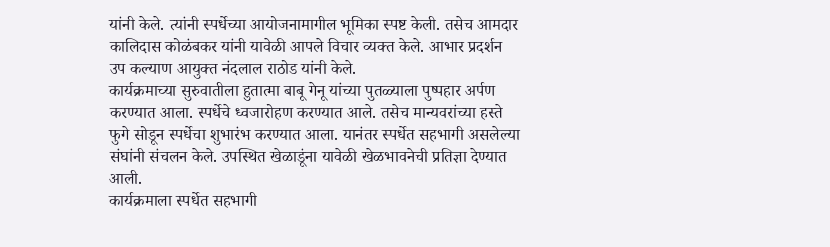यांनी केले. त्यांनी स्पर्धेच्या आयोजनामागील भूमिका स्पष्ट केली. तसेच आमदार कालिदास कोळंबकर यांनी यावेळी आपले विचार व्यक्त केले. आभार प्रदर्शन उप कल्याण आयुक्त नंदलाल राठोड यांनी केले.
कार्यक्रमाच्या सुरुवातीला हुतात्मा बाबू गेनू यांच्या पुतळ्याला पुष्पहार अर्पण करण्यात आला. स्पर्धेचे ध्वजारोहण करण्यात आले. तसेच मान्यवरांच्या हस्ते फुगे सोडून स्पर्धेचा शुभारंभ करण्यात आला. यानंतर स्पर्धेत सहभागी असलेल्या संघांनी संचलन केले. उपस्थित खेळाडूंना यावेळी खेळभावनेची प्रतिज्ञा देण्यात आली.
कार्यक्रमाला स्पर्धेत सहभागी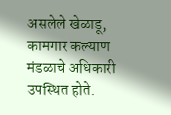असलेले खेळाडू, कामगार कल्याण मंडळाचे अधिकारी उपस्थित होते.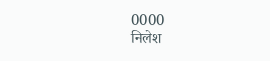0000
निलेश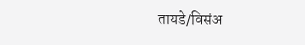तायडे/विसंअ